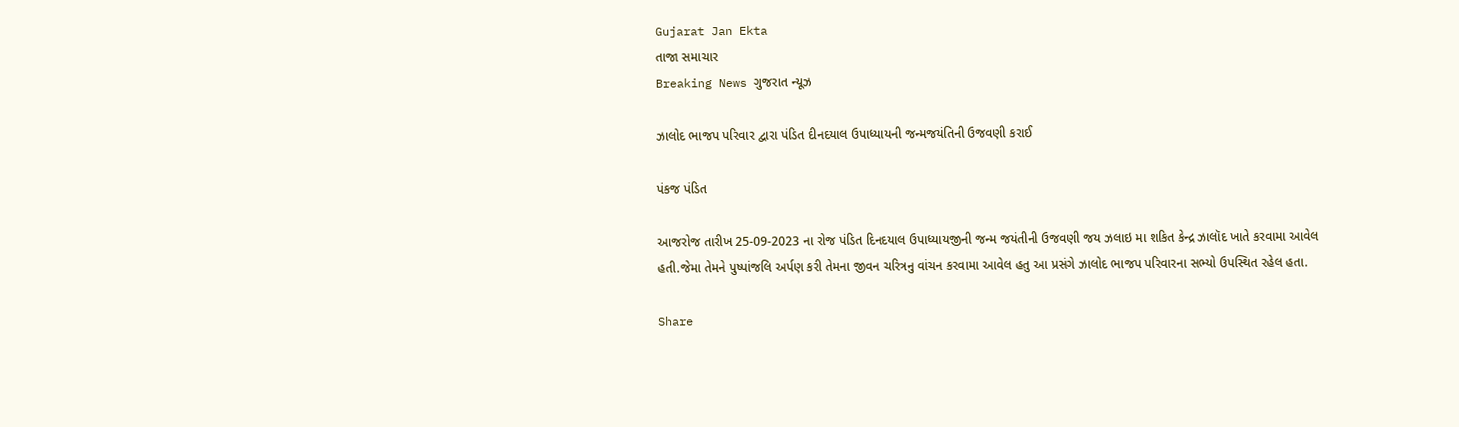Gujarat Jan Ekta
તાજા સમાચાર
Breaking News ગુજરાત ન્યૂઝ

ઝાલોદ ભાજપ પરિવાર દ્વારા પંડિત દીનદયાલ ઉપાધ્યાયની જન્મજયંતિની ઉજવણી કરાઈ

પંકજ પંડિત

આજરોજ તારીખ 25-09-2023 ના રોજ પંડિત દિનદયાલ ઉપાધ્યાયજીની જન્મ જયંતીની ઉજવણી જય ઝલાઇ મા શકિત કેન્દ્ર ઝાલૉદ ખાતે કરવામા આવેલ હતી.જેમા તેમને પુષ્પાંજલિ અર્પણ કરી તેમના જીવન ચરિત્રનુ વાંચન કરવામા આવેલ હતુ આ પ્રસંગે ઝાલોદ ભાજપ પરિવારના સભ્યો ઉપસ્થિત રહેલ હતા.

Share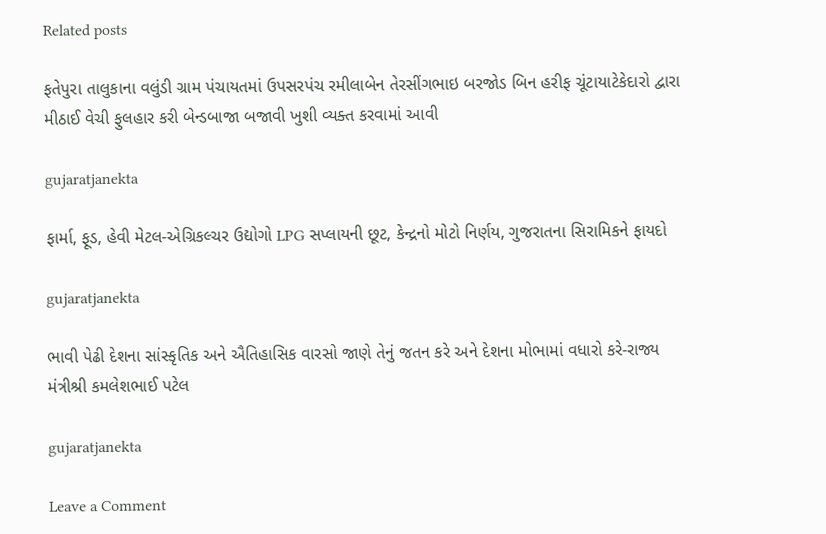Related posts

ફતેપુરા તાલુકાના વલુંડી ગ્રામ પંચાયતમાં ઉપસરપંચ રમીલાબેન તેરસીંગભાઇ બરજોડ બિન હરીફ ચૂંટાયાટેકેદારો દ્વારા મીઠાઈ વેચી ફુલહાર કરી બેન્ડબાજા બજાવી ખુશી વ્યક્ત કરવામાં આવી

gujaratjanekta

ફાર્મા, ફૂડ, હેવી મેટલ-એગ્રિકલ્ચર ઉદ્યોગો LPG સપ્લાયની છૂટ, કેન્દ્રનો મોટો નિર્ણય, ગુજરાતના સિરામિકને ફાયદો

gujaratjanekta

ભાવી પેઢી દેશના સાંસ્કૃતિક અને ઐતિહાસિક વારસો જાણે તેનું જતન કરે અને દેશના મોભામાં વધારો કરે-રાજ્ય મંત્રીશ્રી કમલેશભાઈ પટેલ

gujaratjanekta

Leave a Comment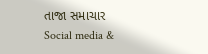તાજા સમાચાર
Social media &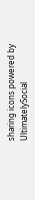sharing icons powered by UltimatelySocial